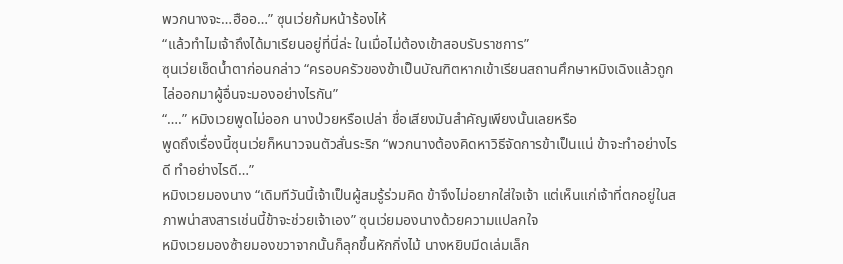พวกนางจะ…ฮืออ…” ซุนเว่ยก้มหน้าร้องไห้
“แล้วทำไมเจ้าถึงได้มาเรียนอยู่ที่นี่ล่ะ ในเมื่อไม่ต้องเข้าสอบรับราชการ”
ซุนเว่ยเช็ดน้ำตาก่อนกล่าว “ครอบครัวของข้าเป็นบัณฑิตหากเข้าเรียนสถานศึกษาหมิงเฉิงแล้วถูกไล่ออกมาผู้อื่นจะมองอย่างไรกัน”
“….” หมิงเวยพูดไม่ออก นางป่วยหรือเปล่า ชื่อเสียงมันสำคัญเพียงนั้นเลยหรือ
พูดถึงเรื่องนี้ซุนเว่ยก็หนาวจนตัวสั่นระริก “พวกนางต้องคิดหาวิธีจัดการข้าเป็นแน่ ข้าจะทำอย่างไรดี ทำอย่างไรดี…”
หมิงเวยมองนาง “เดิมทีวันนี้เจ้าเป็นผู้สมรู้ร่วมคิด ข้าจึงไม่อยากใส่ใจเจ้า แต่เห็นแก่เจ้าที่ตกอยู่ในสภาพน่าสงสารเช่นนี้ข้าจะช่วยเจ้าเอง” ซุนเว่ยมองนางด้วยความแปลกใจ
หมิงเวยมองซ้ายมองขวาจากนั้นก็ลุกขึ้นหักกิ่งไม้ นางหยิบมีดเล่มเล็ก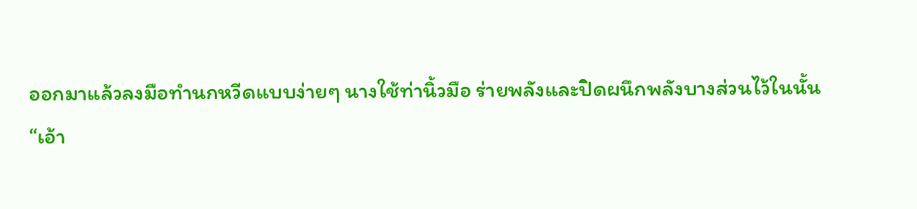ออกมาแล้วลงมือทำนกหวีดแบบง่ายๆ นางใช้ท่านิ้วมือ ร่ายพลังและปิดผนึกพลังบางส่วนไว้ในนั้น
“เอ้า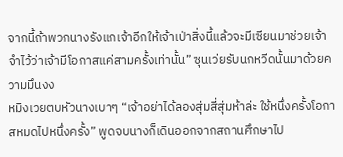จากนี้ถ้าพวกนางรังแกเจ้าอีกให้เจ้าเป่าสิ่งนี้แล้วจะมีเซียนมาช่วยเจ้า จำไว้ว่าเจ้ามีโอกาสแค่สามครั้งเท่านั้น” ซุนเว่ยรับนกหวีดนั้นมาด้วยความมึนงง
หมิงเวยตบหัวนางเบาๆ “เจ้าอย่าได้ลองสุ่มสี่สุ่มห้าล่ะ ใช้หนึ่งครั้งโอกาสหมดไปหนึ่งครั้ง” พูดจบนางก็เดินออกจากสถานศึกษาไป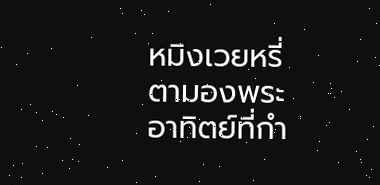หมิงเวยหรี่ตามองพระอาทิตย์ที่กำ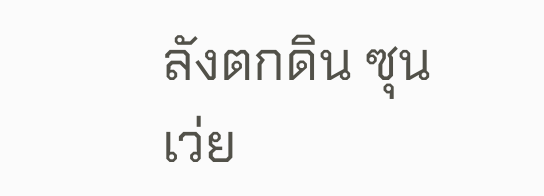ลังตกดิน ซุนเว่ย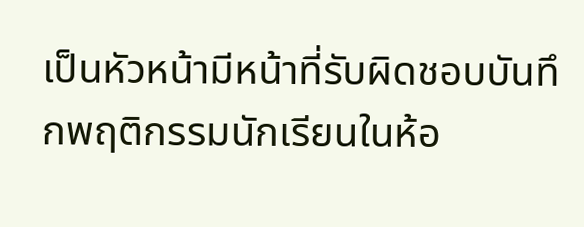เป็นหัวหน้ามีหน้าที่รับผิดชอบบันทึกพฤติกรรมนักเรียนในห้อ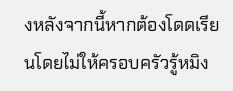งหลังจากนี้หากต้องโดดเรียนโดยไม่ให้ครอบครัวรู้หมิง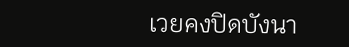เวยคงปิดบังนา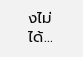งไม่ได้…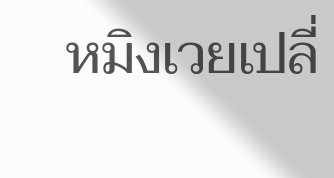หมิงเวยเปลี่